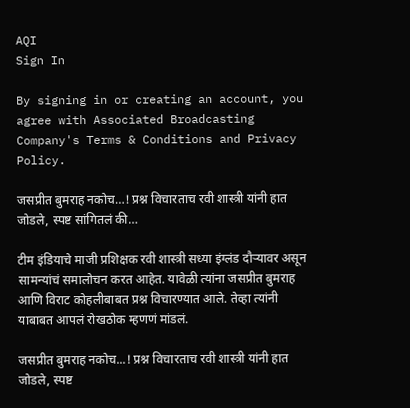AQI
Sign In

By signing in or creating an account, you agree with Associated Broadcasting Company's Terms & Conditions and Privacy Policy.

जसप्रीत बुमराह नकोच…! प्रश्न विचारताच रवी शास्त्री यांनी हात जोडले, स्पष्ट सांगितलं की…

टीम इंडियाचे माजी प्रशिक्षक रवी शास्त्री सध्या इंग्लंड दौऱ्यावर असून सामन्यांचं समालोचन करत आहेत. यावेळी त्यांना जसप्रीत बुमराह आणि विराट कोहलीबाबत प्रश्न विचारण्यात आले. तेव्हा त्यांनी याबाबत आपलं रोखठोक म्हणणं मांडलं.

जसप्रीत बुमराह नकोच...! प्रश्न विचारताच रवी शास्त्री यांनी हात जोडले, स्पष्ट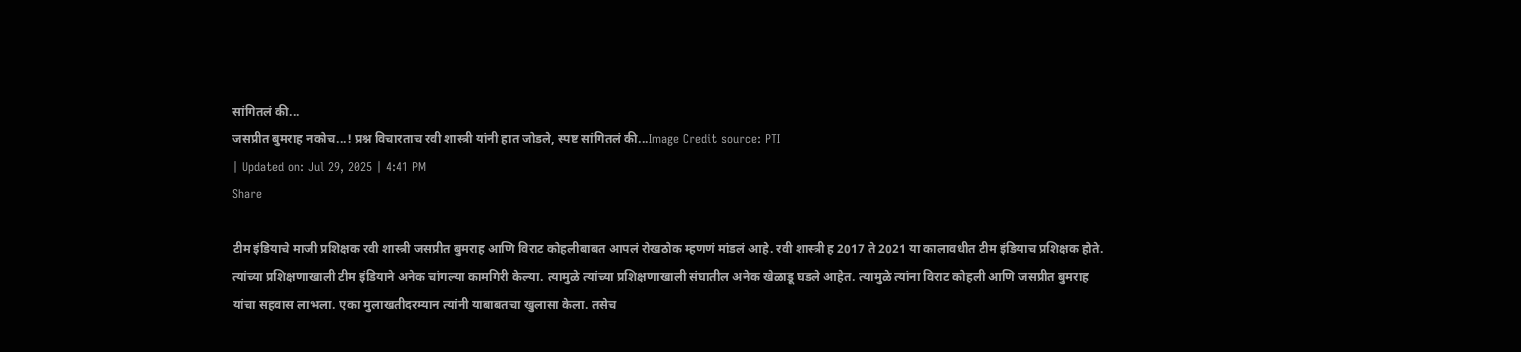सांगितलं की...
जसप्रीत बुमराह नकोच...! प्रश्न विचारताच रवी शास्त्री यांनी हात जोडले, स्पष्ट सांगितलं की...Image Credit source: PTI
| Updated on: Jul 29, 2025 | 4:41 PM
Share

टीम इंडियाचे माजी प्रशिक्षक रवी शास्त्री जसप्रीत बुमराह आणि विराट कोहलीबाबत आपलं रोखठोक म्हणणं मांडलं आहे. रवी शास्त्री ह 2017 ते 2021 या कालावधीत टीम इंडियाच प्रशिक्षक होते. त्यांच्या प्रशिक्षणाखाली टीम इंडियाने अनेक चांगल्या कामगिरी केल्या. त्यामुळे त्यांच्या प्रशिक्षणाखाली संघातील अनेक खेळाडू घडले आहेत. त्यामुळे त्यांना विराट कोहली आणि जसप्रीत बुमराह यांचा सहवास लाभला. एका मुलाखतीदरम्यान त्यांनी याबाबतचा खुलासा केला. तसेच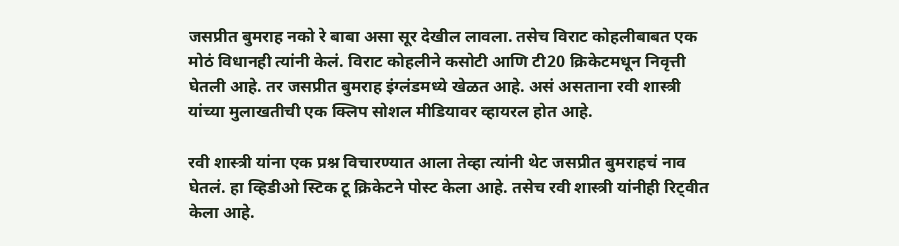जसप्रीत बुमराह नको रे बाबा असा सूर देखील लावला. तसेच विराट कोहलीबाबत एक मोठं विधानही त्यांनी केलं. विराट कोहलीने कसोटी आणि टी20 क्रिकेटमधून निवृत्ती घेतली आहे. तर जसप्रीत बुमराह इंग्लंडमध्ये खेळत आहे. असं असताना रवी शास्त्री यांच्या मुलाखतीची एक क्लिप सोशल मीडियावर व्हायरल होत आहे.

रवी शास्त्री यांना एक प्रश्न विचारण्यात आला तेव्हा त्यांनी थेट जसप्रीत बुमराहचं नाव घेतलं. हा व्हिडीओ स्टिक टू क्रिकेटने पोस्ट केला आहे. तसेच रवी शास्त्री यांनीही रिट्वीत केला आहे.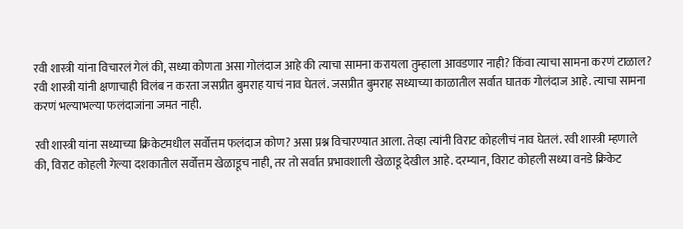रवी शास्त्री यांना विचारलं गेलं की, सध्या कोणता असा गोलंदाज आहे की त्याचा सामना करायला तुम्हाला आवडणार नाही? किंवा त्याचा सामना करणं टाळाल? रवी शास्त्री यांनी क्षणाचाही विलंब न करता जसप्रीत बुमराह याचं नाव घेतलं. जसप्रीत बुमराह सध्याच्या काळातील सर्वात घातक गोलंदाज आहे. त्याचा सामना करणं भल्याभल्या फलंदाजांना जमत नाही.

रवी शास्त्री यांना सध्याच्या क्रिकेटमधील सर्वोत्तम फलंदाज कोण? असा प्रश्न विचारण्यात आला. तेव्हा त्यांनी विराट कोहलीचं नाव घेतलं. रवी शास्त्री म्हणाले की, विराट कोहली गेल्या दशकातील सर्वोत्तम खेळाडूच नाही, तर तो सर्वात प्रभावशाली खेळाडू देखील आहे. दरम्यान, विराट कोहली सध्या वनडे क्रिकेट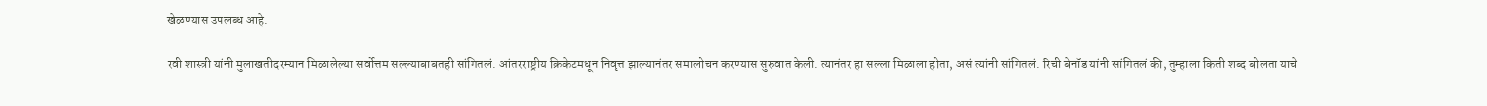खेळण्यास उपलब्ध आहे.

रवी शास्त्री यांनी मुलाखतीदरम्यान मिळालेल्या सर्वोत्तम सल्ल्याबाबतही सांगितलं. आंतरराष्ट्रीय क्रिकेटमधून निवृत्त झाल्यानंतर समालोचन करण्यास सुरुवात केली. त्यानंतर हा सल्ला मिळाला होता, असं त्यांनी सांगितलं. रिची बेनॉड यांनी सांगितलं की, तुम्हाला किती शब्द बोलता याचे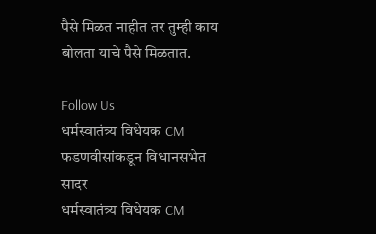पैसे मिळत नाहीत तर तुम्ही काय बोलता याचे पैसे मिळतात.

Follow Us
धर्मस्वातंत्र्य विधेयक CM फडणवीसांकडून विधानसभेत सादर
धर्मस्वातंत्र्य विधेयक CM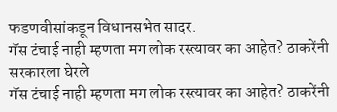फडणवीसांकडून विधानसभेत सादर.
गॅस टंचाई नाही म्हणता मग लोक रस्त्यावर का आहेत? ठाकरेंनी सरकारला घेरले
गॅस टंचाई नाही म्हणता मग लोक रस्त्यावर का आहेत? ठाकरेंनी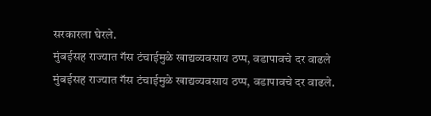सरकारला घेरले.
मुंबईसह राज्यात गॅस टंचाईमुळे खाद्यव्यवसाय ठप्प, वडापावचे दर वाढले
मुंबईसह राज्यात गॅस टंचाईमुळे खाद्यव्यवसाय ठप्प, वडापावचे दर वाढले.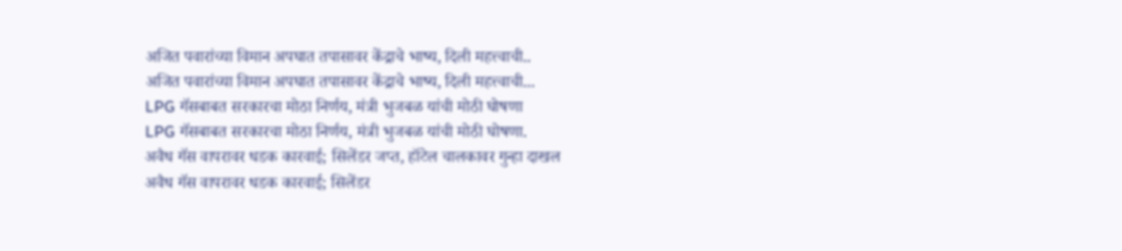अजित पवारांच्या विमान अपघात तपासावर केंद्राचे भाष्य, दिली महत्त्वाची..
अजित पवारांच्या विमान अपघात तपासावर केंद्राचे भाष्य, दिली महत्त्वाची...
LPG गॅसबाबत सरकारचा मोठा निर्णय, मंत्री भुजबळ यांची मोठी घोषणा
LPG गॅसबाबत सरकारचा मोठा निर्णय, मंत्री भुजबळ यांची मोठी घोषणा.
अवैध गॅस वापरावर धडक कारवाई; सिलेंडर जप्त, हॉटेल चालकावर गुन्हा दाखल
अवैध गॅस वापरावर धडक कारवाई; सिलेंडर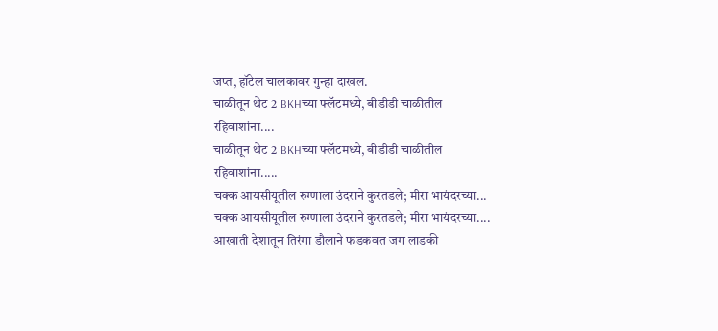जप्त, हॉटेल चालकावर गुन्हा दाखल.
चाळीतून थेट 2 BKHच्या फ्लॅटमध्ये, बीडीडी चाळीतील रहिवाशांना....
चाळीतून थेट 2 BKHच्या फ्लॅटमध्ये, बीडीडी चाळीतील रहिवाशांना.....
चक्क आयसीयूतील रुग्णाला उंदराने कुरतडले; मीरा भायंदरच्या...
चक्क आयसीयूतील रुग्णाला उंदराने कुरतडले; मीरा भायंदरच्या....
आखाती देशातून तिरंगा डौलाने फडकवत जग लाडकी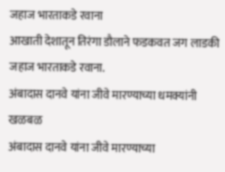जहाज भारताकडे रवाना
आखाती देशातून तिरंगा डौलाने फडकवत जग लाडकी जहाज भारताकडे रवाना.
अंबादास दानवे यांना जीवे मारण्याच्या धमक्यांनी खळबळ
अंबादास दानवे यांना जीवे मारण्याच्या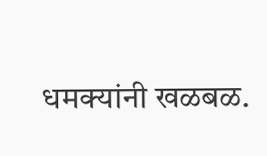धमक्यांनी खळबळ.